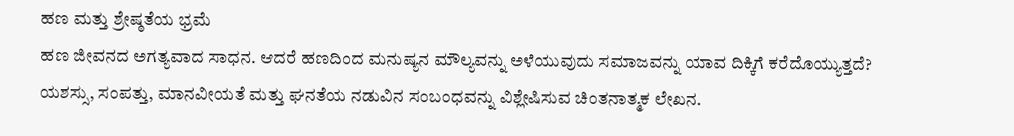ಹಣ ಮತ್ತು ಶ್ರೇಷ್ಠತೆಯ ಭ್ರಮೆ
ಹಣ ಜೀವನದ ಅಗತ್ಯವಾದ ಸಾಧನ. ಆದರೆ ಹಣದಿಂದ ಮನುಷ್ಯನ ಮೌಲ್ಯವನ್ನು ಅಳೆಯುವುದು ಸಮಾಜವನ್ನು ಯಾವ ದಿಕ್ಕಿಗೆ ಕರೆದೊಯ್ಯುತ್ತದೆ? ಯಶಸ್ಸು, ಸಂಪತ್ತು, ಮಾನವೀಯತೆ ಮತ್ತು ಘನತೆಯ ನಡುವಿನ ಸಂಬಂಧವನ್ನು ವಿಶ್ಲೇಷಿಸುವ ಚಿಂತನಾತ್ಮಕ ಲೇಖನ.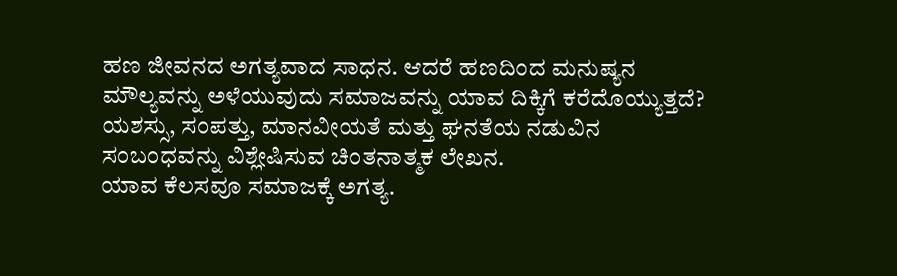ಹಣ ಜೀವನದ ಅಗತ್ಯವಾದ ಸಾಧನ. ಆದರೆ ಹಣದಿಂದ ಮನುಷ್ಯನ ಮೌಲ್ಯವನ್ನು ಅಳೆಯುವುದು ಸಮಾಜವನ್ನು ಯಾವ ದಿಕ್ಕಿಗೆ ಕರೆದೊಯ್ಯುತ್ತದೆ? ಯಶಸ್ಸು, ಸಂಪತ್ತು, ಮಾನವೀಯತೆ ಮತ್ತು ಘನತೆಯ ನಡುವಿನ ಸಂಬಂಧವನ್ನು ವಿಶ್ಲೇಷಿಸುವ ಚಿಂತನಾತ್ಮಕ ಲೇಖನ.
ಯಾವ ಕೆಲಸವೂ ಸಮಾಜಕ್ಕೆ ಅಗತ್ಯ.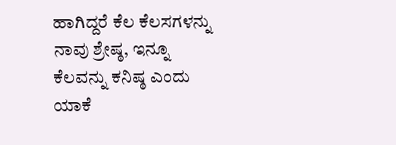ಹಾಗಿದ್ದರೆ ಕೆಲ ಕೆಲಸಗಳನ್ನು ನಾವು ಶ್ರೇಷ್ಠ, ಇನ್ನೂ ಕೆಲವನ್ನು ಕನಿಷ್ಠ ಎಂದು ಯಾಕೆ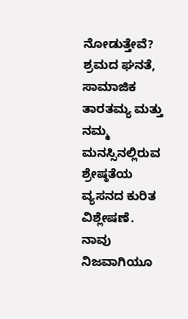ನೋಡುತ್ತೇವೆ? ಶ್ರಮದ ಘನತೆ, ಸಾಮಾಜಿಕ ತಾರತಮ್ಯ ಮತ್ತು ನಮ್ಮ ಮನಸ್ಸಿನಲ್ಲಿರುವ ಶ್ರೇಷ್ಠತೆಯ ವ್ಯಸನದ ಕುರಿತ ವಿಶ್ಲೇಷಣೆ.
ನಾವು ನಿಜವಾಗಿಯೂ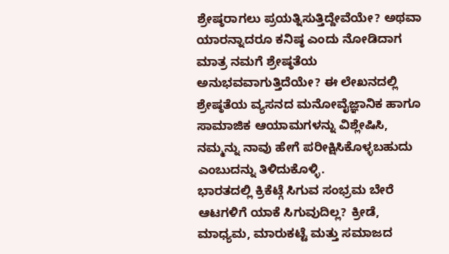ಶ್ರೇಷ್ಠರಾಗಲು ಪ್ರಯತ್ನಿಸುತ್ತಿದ್ದೇವೆಯೇ? ಅಥವಾ ಯಾರನ್ನಾದರೂ ಕನಿಷ್ಠ ಎಂದು ನೋಡಿದಾಗ ಮಾತ್ರ ನಮಗೆ ಶ್ರೇಷ್ಠತೆಯ ಅನುಭವವಾಗುತ್ತಿದೆಯೇ? ಈ ಲೇಖನದಲ್ಲಿ ಶ್ರೇಷ್ಠತೆಯ ವ್ಯಸನದ ಮನೋವೈಜ್ಞಾನಿಕ ಹಾಗೂ ಸಾಮಾಜಿಕ ಆಯಾಮಗಳನ್ನು ವಿಶ್ಲೇಷಿಸಿ, ನಮ್ಮನ್ನು ನಾವು ಹೇಗೆ ಪರೀಕ್ಷಿಸಿಕೊಳ್ಳಬಹುದು ಎಂಬುದನ್ನು ತಿಳಿದುಕೊಳ್ಳಿ.
ಭಾರತದಲ್ಲಿ ಕ್ರಿಕೆಟ್ಗೆ ಸಿಗುವ ಸಂಭ್ರಮ ಬೇರೆ ಆಟಗಳಿಗೆ ಯಾಕೆ ಸಿಗುವುದಿಲ್ಲ? ಕ್ರೀಡೆ, ಮಾಧ್ಯಮ, ಮಾರುಕಟ್ಟೆ ಮತ್ತು ಸಮಾಜದ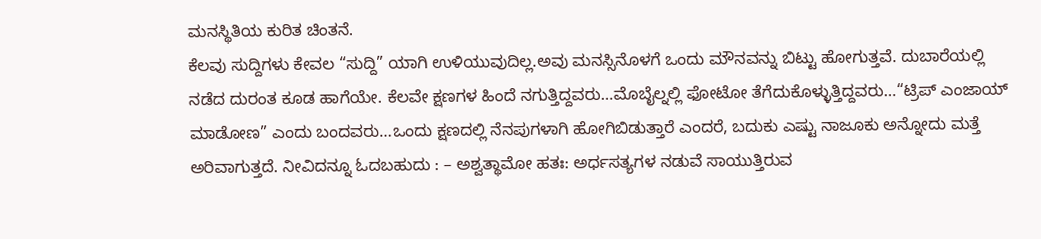ಮನಸ್ಥಿತಿಯ ಕುರಿತ ಚಿಂತನೆ.
ಕೆಲವು ಸುದ್ದಿಗಳು ಕೇವಲ “ಸುದ್ದಿ” ಯಾಗಿ ಉಳಿಯುವುದಿಲ್ಲ.ಅವು ಮನಸ್ಸಿನೊಳಗೆ ಒಂದು ಮೌನವನ್ನು ಬಿಟ್ಟು ಹೋಗುತ್ತವೆ. ದುಬಾರೆಯಲ್ಲಿ ನಡೆದ ದುರಂತ ಕೂಡ ಹಾಗೆಯೇ. ಕೆಲವೇ ಕ್ಷಣಗಳ ಹಿಂದೆ ನಗುತ್ತಿದ್ದವರು…ಮೊಬೈಲ್ನಲ್ಲಿ ಫೋಟೋ ತೆಗೆದುಕೊಳ್ಳುತ್ತಿದ್ದವರು…“ಟ್ರಿಪ್ ಎಂಜಾಯ್ ಮಾಡೋಣ” ಎಂದು ಬಂದವರು…ಒಂದು ಕ್ಷಣದಲ್ಲಿ ನೆನಪುಗಳಾಗಿ ಹೋಗಿಬಿಡುತ್ತಾರೆ ಎಂದರೆ, ಬದುಕು ಎಷ್ಟು ನಾಜೂಕು ಅನ್ನೋದು ಮತ್ತೆ ಅರಿವಾಗುತ್ತದೆ. ನೀವಿದನ್ನೂ ಓದಬಹುದು : – ಅಶ್ವತ್ಥಾಮೋ ಹತಃ: ಅರ್ಧಸತ್ಯಗಳ ನಡುವೆ ಸಾಯುತ್ತಿರುವ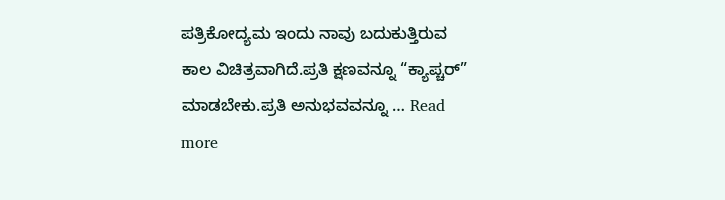ಪತ್ರಿಕೋದ್ಯಮ ಇಂದು ನಾವು ಬದುಕುತ್ತಿರುವ ಕಾಲ ವಿಚಿತ್ರವಾಗಿದೆ.ಪ್ರತಿ ಕ್ಷಣವನ್ನೂ “ಕ್ಯಾಪ್ಚರ್” ಮಾಡಬೇಕು.ಪ್ರತಿ ಅನುಭವವನ್ನೂ … Read more